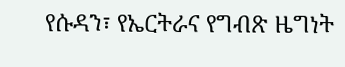የሱዳን፣ የኤርትራና የግብጽ ዜግነት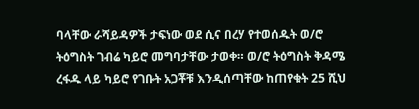ባላቸው ራሻይዳዎች ታፍነው ወደ ሲና በረሃ የተወሰዱት ወ/ሮ ትዕግስት ገብሬ ካይሮ መግባታቸው ታወቀ። ወ/ሮ ትዕግስት ቅዳሜ ረፋዱ ላይ ካይሮ የገቡት አጋቾቹ እንዲሰጣቸው ከጠየቁት 25 ሺህ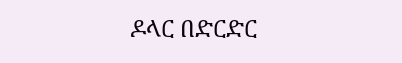ዶላር በድርድር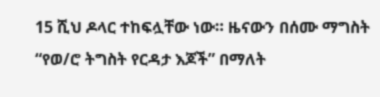15 ሺህ ዶላር ተከፍሏቸው ነው። ዜናውን በሰሙ ማግስት “የወ/ሮ ትግስት የርዳታ እጆች” በማለት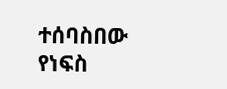ተሰባስበው የነፍስ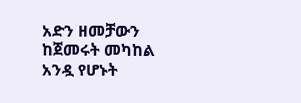አድን ዘመቻውን ከጀመሩት መካከል አንዷ የሆኑት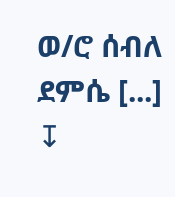ወ/ሮ ሰብለ ደምሴ [...]
↧